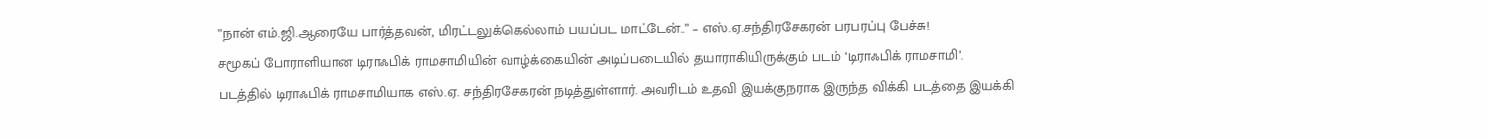”நான் எம்.ஜி.ஆரையே பார்த்தவன், மிரட்டலுக்கெல்லாம் பயப்பட மாட்டேன்..” – எஸ்.ஏ.சந்திரசேகரன் பரபரப்பு பேச்சு!
சமூகப் போராளியான டிராஃபிக் ராமசாமியின் வாழ்க்கையின் அடிப்படையில் தயாராகியிருக்கும் படம் ‘டிராஃபிக் ராமசாமி’.
படத்தில் டிராஃபிக் ராமசாமியாக எஸ்.ஏ. சந்திரசேகரன் நடித்துள்ளார். அவரிடம் உதவி இயக்குநராக இருந்த விக்கி படத்தை இயக்கி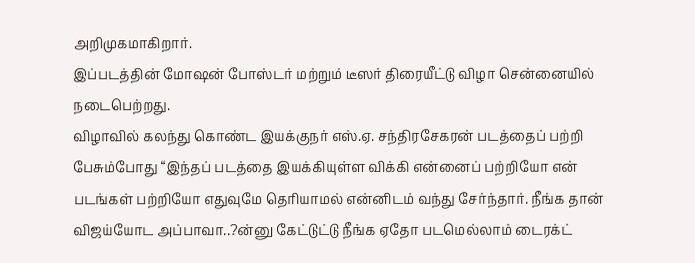அறிமுகமாகிறார்.
இப்படத்தின் மோஷன் போஸ்டர் மற்றும் டீஸர் திரையீட்டு விழா சென்னையில் நடைபெற்றது.
விழாவில் கலந்து கொண்ட இயக்குநர் எஸ்.ஏ. சந்திரசேகரன் படத்தைப் பற்றி பேசும்போது “இந்தப் படத்தை இயக்கியுள்ள விக்கி என்னைப் பற்றியோ என் படங்கள் பற்றியோ எதுவுமே தெரியாமல் என்னிடம் வந்து சேர்ந்தார். நீங்க தான் விஜய்யோட அப்பாவா..?ன்னு கேட்டுட்டு நீங்க ஏதோ படமெல்லாம் டைரக்ட்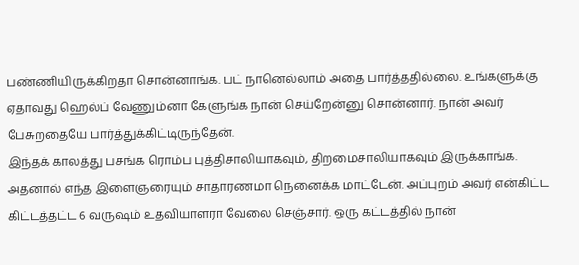பண்ணியிருக்கிறதா சொன்னாங்க. பட் நானெல்லாம் அதை பார்த்ததில்லை. உங்களுக்கு ஏதாவது ஹெல்ப் வேணும்னா கேளுங்க நான் செய்றேன்னு சொன்னார். நான் அவர் பேசுறதையே பார்த்துக்கிட்டிருந்தேன்.
இந்தக் காலத்து பசங்க ரொம்ப புத்திசாலியாகவும், திறமைசாலியாகவும் இருக்காங்க. அதனால் எந்த இளைஞரையும் சாதாரணமா நெனைக்க மாட்டேன். அப்புறம் அவர் என்கிட்ட கிட்டத்தட்ட 6 வருஷம் உதவியாளரா வேலை செஞ்சார். ஒரு கட்டத்தில் நான்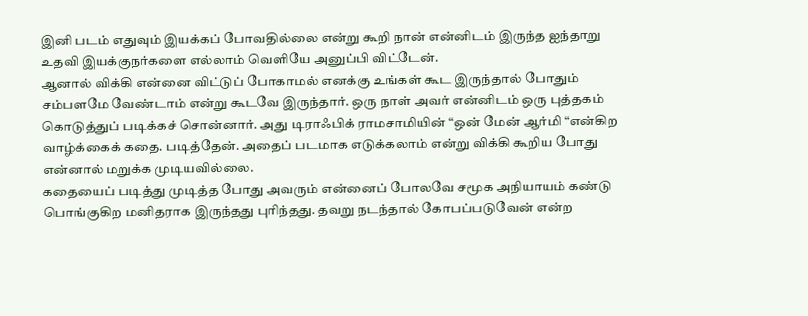இனி படம் எதுவும் இயக்கப் போவதில்லை என்று கூறி நான் என்னிடம் இருந்த ஐந்தாறு உதவி இயக்குநர்களை எல்லாம் வெளியே அனுப்பி விட்டேன்.
ஆனால் விக்கி என்னை விட்டுப் போகாமல் எனக்கு உங்கள் கூட இருந்தால் போதும் சம்பளமே வேண்டாம் என்று கூடவே இருந்தார். ஒரு நாள் அவர் என்னிடம் ஒரு புத்தகம் கொடுத்துப் படிக்கச் சொன்னார். அது டிராஃபிக் ராமசாமியின் “ஒன் மேன் ஆர்மி “என்கிற வாழ்க்கைக் கதை. படித்தேன். அதைப் படமாக எடுக்கலாம் என்று விக்கி கூறிய போது என்னால் மறுக்க முடியவில்லை.
கதையைப் படித்து முடித்த போது அவரும் என்னைப் போலவே சமூக அநியாயம் கண்டு பொங்குகிற மனிதராக இருந்தது புரிந்தது. தவறு நடந்தால் கோபப்படுவேன் என்ற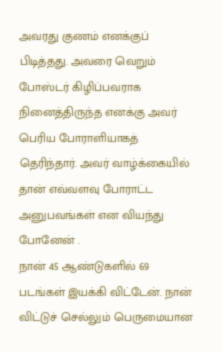அவரது குணம் எனக்குப் பிடித்தது. அவரை வெறும் போஸ்டர் கிழிப்பவராக நினைத்திருந்த எனக்கு அவர் பெரிய போராளியாகத் தெரிந்தார். அவர் வாழ்க்கையில் தான் எவ்வளவு போராட்ட அனுபவங்கள் என வியந்து போனேன் .
நான் 45 ஆண்டுகளில் 69 படங்கள் இயக்கி விட்டேன். நான் விட்டுச் செல்லும் பெருமையான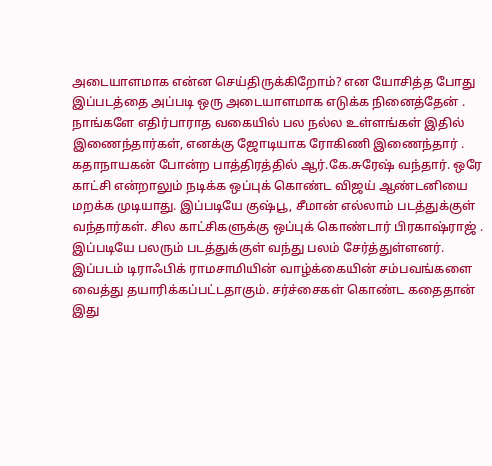அடையாளமாக என்ன செய்திருக்கிறோம்? என யோசித்த போது இப்படத்தை அப்படி ஒரு அடையாளமாக எடுக்க நினைத்தேன் . நாங்களே எதிர்பாராத வகையில் பல நல்ல உள்ளங்கள் இதில் இணைந்தார்கள், எனக்கு ஜோடியாக ரோகிணி இணைந்தார் .
கதாநாயகன் போன்ற பாத்திரத்தில் ஆர்.கே.சுரேஷ் வந்தார். ஒரே காட்சி என்றாலும் நடிக்க ஒப்புக் கொண்ட விஜய் ஆண்டனியை மறக்க முடியாது. இப்படியே குஷ்பூ, சீமான் எல்லாம் படத்துக்குள் வந்தார்கள். சில காட்சிகளுக்கு ஒப்புக் கொண்டார் பிரகாஷ்ராஜ் . இப்படியே பலரும் படத்துக்குள் வந்து பலம் சேர்த்துள்ளனர்.
இப்படம் டிராஃபிக் ராமசாமியின் வாழ்க்கையின் சம்பவங்களை வைத்து தயாரிக்கப்பட்டதாகும். சர்ச்சைகள் கொண்ட கதைதான் இது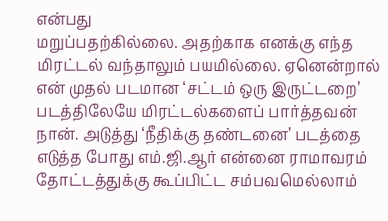என்பது
மறுப்பதற்கில்லை. அதற்காக எனக்கு எந்த மிரட்டல் வந்தாலும் பயமில்லை. ஏனென்றால் என் முதல் படமான ‘சட்டம் ஒரு இருட்டறை’ படத்திலேயே மிரட்டல்களைப் பார்த்தவன் நான். அடுத்து ‘நீதிக்கு தண்டனை’ படத்தை எடுத்த போது எம்.ஜி.ஆர் என்னை ராமாவரம் தோட்டத்துக்கு கூப்பிட்ட சம்பவமெல்லாம்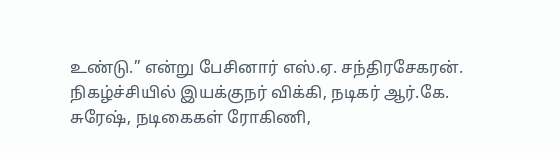உண்டு.” என்று பேசினார் எஸ்.ஏ. சந்திரசேகரன்.
நிகழ்ச்சியில் இயக்குநர் விக்கி, நடிகர் ஆர்.கே. சுரேஷ், நடிகைகள் ரோகிணி,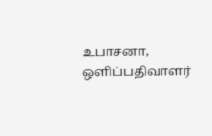உபாசனா, ஒளிப்பதிவாளர்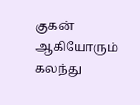குகன் ஆகியோரும் கலந்து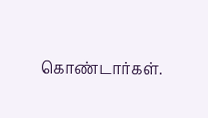கொண்டார்கள்.